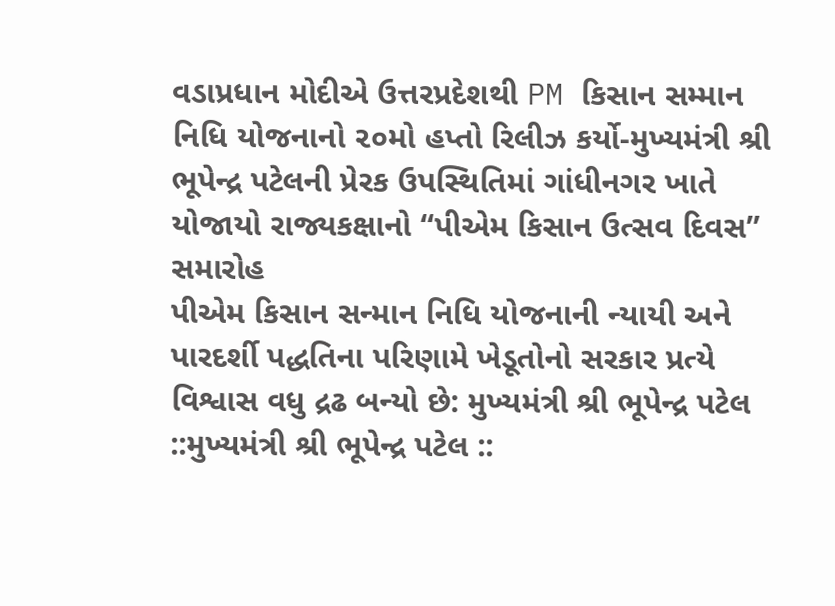વડાપ્રધાન મોદીએ ઉત્તરપ્રદેશથી PM કિસાન સમ્માન નિધિ યોજનાનો ૨૦મો હપ્તો રિલીઝ કર્યો-મુખ્યમંત્રી શ્રી ભૂપેન્દ્ર પટેલની પ્રેરક ઉપસ્થિતિમાં ગાંધીનગર ખાતે યોજાયો રાજ્યકક્ષાનો “પીએમ કિસાન ઉત્સવ દિવસ” સમારોહ
પીએમ કિસાન સન્માન નિધિ યોજનાની ન્યાયી અને પારદર્શી પદ્ધતિના પરિણામે ખેડૂતોનો સરકાર પ્રત્યે વિશ્વાસ વધુ દ્રઢ બન્યો છે: મુખ્યમંત્રી શ્રી ભૂપેન્દ્ર પટેલ
::મુખ્યમંત્રી શ્રી ભૂપેન્દ્ર પટેલ ::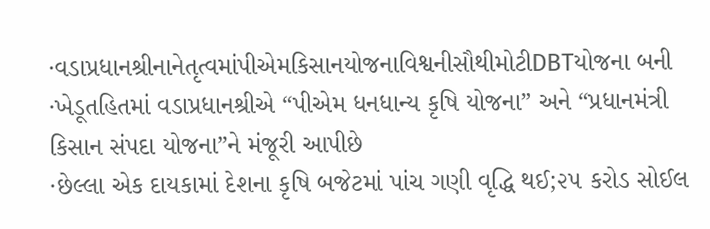·વડાપ્રધાનશ્રીનાનેતૃત્વમાંપીએમકિસાનયોજનાવિશ્વનીસૌથીમોટીDBTયોજના બની
·ખેડૂતહિતમાં વડાપ્રધાનશ્રીએ “પીએમ ધનધાન્ય કૃષિ યોજના” અને “પ્રધાનમંત્રી કિસાન સંપદા યોજના”ને મંજૂરી આપીછે
·છેલ્લા એક દાયકામાં દેશના કૃષિ બજેટમાં પાંચ ગણી વૃદ્ધિ થઈ;૨૫ કરોડ સોઈલ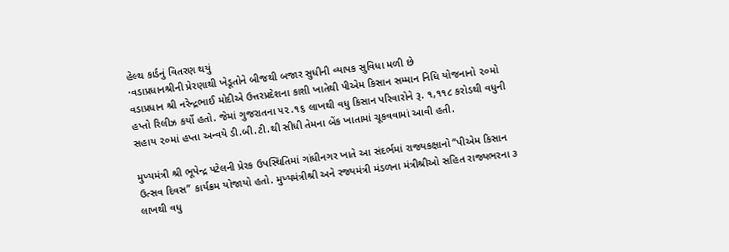હેલ્થ કાર્ડનું વિતરણ થયું
·વડાપ્રધાનશ્રીની પ્રેરણાથી ખેડૂતોને બીજથી બજાર સુધીની વ્યાપક સુવિધા મળી છે
વડાપ્રધાન શ્રી નરેન્દ્રભાઈ મોદીએ ઉત્તરપ્રદેશના કાશી ખાતેથી પીએમ કિસાન સમ્માન નિધિ યોજનાનો ૨૦મો હપ્તો રિલીઝ કર્યો હતો. જેમાં ગુજરાતના ૫૨.૧૬ લાખથી વધુ કિસાન પરિવારોને રૂ. ૧,૧૧૮ કરોડથી વધુની સહાય ૨૦માં હપ્તા અન્વયે ડી.બી.ટી.થી સીધી તેમના બેંક ખાતામાં ચૂકવવામાં આવી હતી.

મુખ્યમંત્રી શ્રી ભૂપેન્દ્ર પટેલની પ્રેરક ઉપસ્થિતિમાં ગાંધીનગર ખાતે આ સંદર્ભમાં રાજ્યકક્ષાનો “પીએમ કિસાન ઉત્સવ દિવસ” કાર્યક્રમ યોજાયો હતો. મુખ્યમંત્રીશ્રી અને રજ્યમંત્રી મંડળના મંત્રીશ્રીઓ સહિત રાજ્યભરના ૩ લાખથી વધુ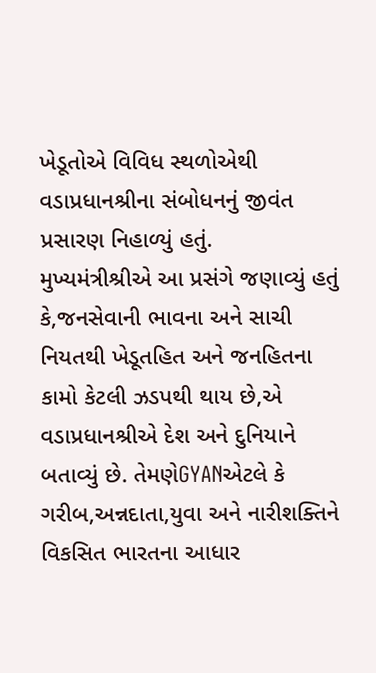ખેડૂતોએ વિવિધ સ્થળોએથી વડાપ્રધાનશ્રીના સંબોધનનું જીવંત પ્રસારણ નિહાળ્યું હતું.
મુખ્યમંત્રીશ્રીએ આ પ્રસંગે જણાવ્યું હતું કે,જનસેવાની ભાવના અને સાચી નિયતથી ખેડૂતહિત અને જનહિતના કામો કેટલી ઝડપથી થાય છે,એ વડાપ્રધાનશ્રીએ દેશ અને દુનિયાને બતાવ્યું છે. તેમણેGYANએટલે કે ગરીબ,અન્નદાતા,યુવા અને નારીશક્તિને વિકસિત ભારતના આધાર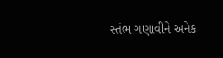સ્તંભ ગણાવીને અનેક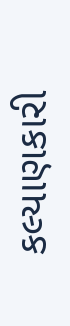કલ્યાણકારી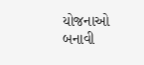યોજનાઓ
બનાવી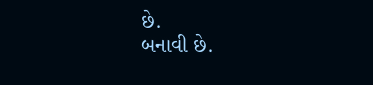છે.
બનાવી છે.